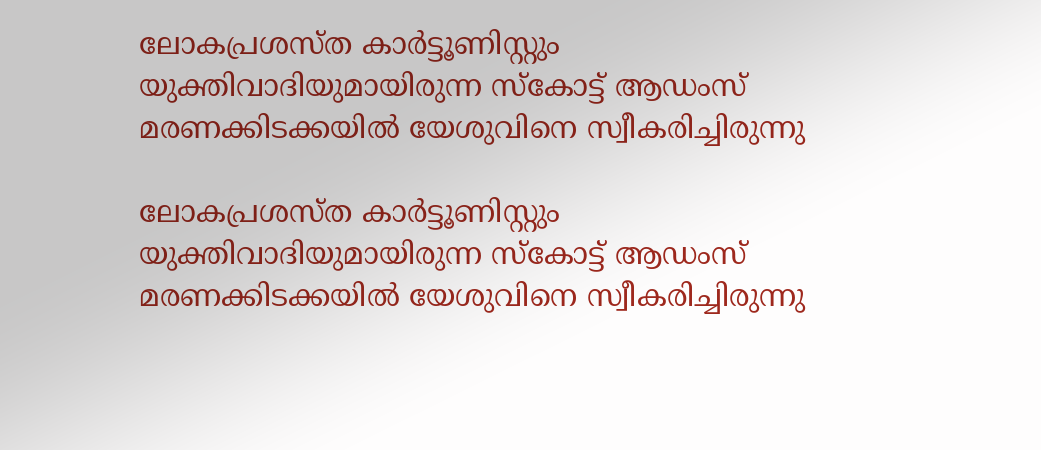ലോകപ്രശസ്ത കാര്‍ട്ടൂണിസ്റ്റും യുക്തിവാദിയുമായിരുന്ന സ്കോട്ട് ആഡംസ് മരണക്കിടക്കയില്‍ യേശുവിനെ സ്വീകരിച്ചിരുന്നു

ലോകപ്രശസ്ത കാര്‍ട്ടൂണിസ്റ്റും യുക്തിവാദിയുമായിരുന്ന സ്കോട്ട് ആഡംസ് മരണക്കിടക്കയില്‍ യേശുവിനെ സ്വീകരിച്ചിരുന്നു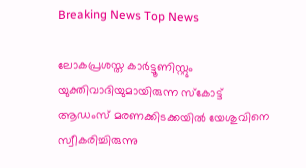Breaking News Top News

ലോകപ്രശസ്ത കാര്‍ട്ടൂണിസ്റ്റും യുക്തിവാദിയുമായിരുന്ന സ്കോട്ട് ആഡംസ് മരണക്കിടക്കയില്‍ യേശുവിനെ സ്വീകരിച്ചിരുന്നു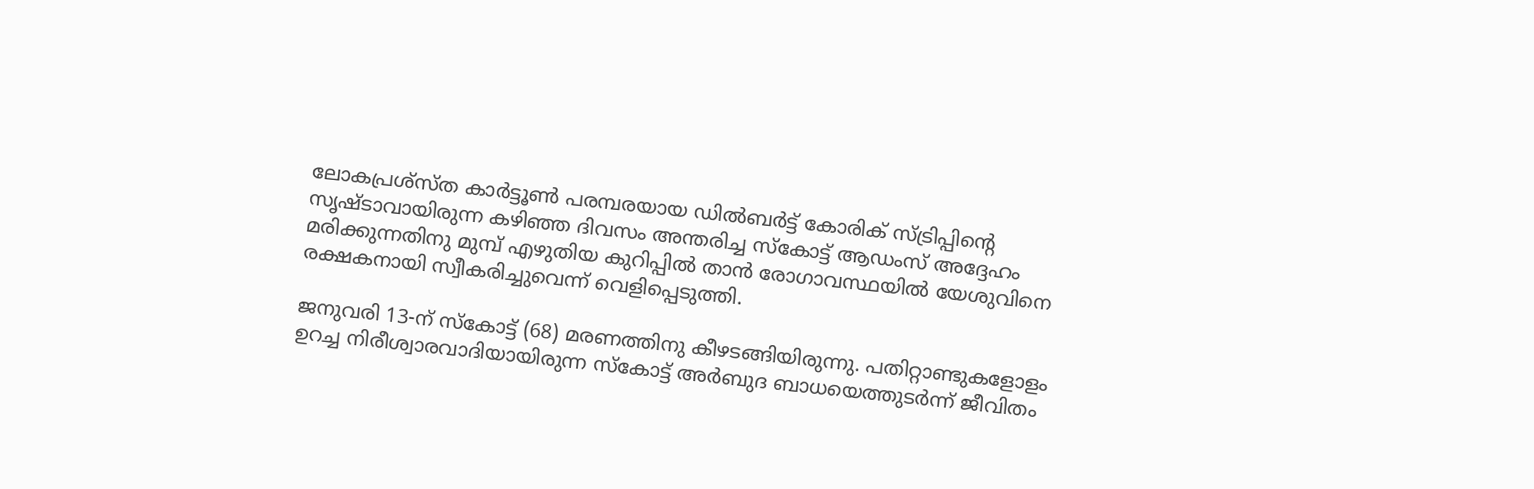ലോകപ്രശ്സ്ത കാര്‍ട്ടൂണ്‍ പരമ്പരയായ ഡില്‍ബര്‍ട്ട് കോരിക് സ്ട്രിപ്പിന്റെ സൃഷ്ടാവായിരുന്ന കഴിഞ്ഞ ദിവസം അന്തരിച്ച സ്കോട്ട് ആഡംസ് അദ്ദേഹം മരിക്കുന്നതിനു മുമ്പ് എഴുതിയ കുറിപ്പില്‍ താന്‍ രോഗാവസ്ഥയില്‍ യേശുവിനെ രക്ഷകനായി സ്വീകരിച്ചുവെന്ന് വെളിപ്പെടുത്തി.

ജനുവരി 13-ന് സ്കോട്ട് (68) മരണത്തിനു കീഴടങ്ങിയിരുന്നു. പതിറ്റാണ്ടുകളോളം ഉറച്ച നിരീശ്വാരവാദിയായിരുന്ന സ്കോട്ട് അര്‍ബുദ ബാധയെത്തുടര്‍ന്ന് ജീവിതം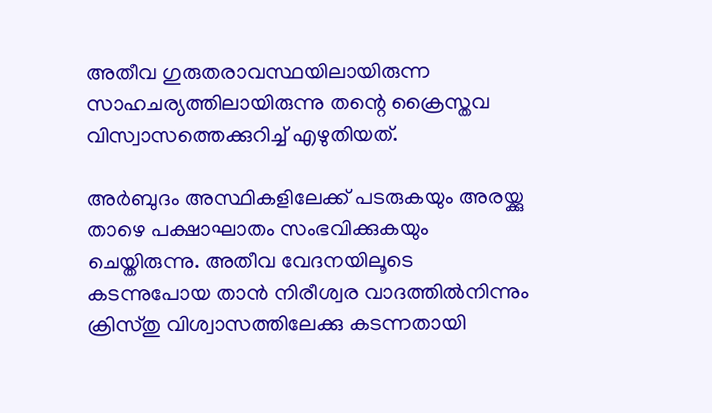അതീവ ഗുരുതരാവസ്ഥയിലായിരുന്ന സാഹചര്യത്തിലായിരുന്നു തന്റെ ക്രൈസ്തവ വിസ്വാസത്തെക്കുറിച്ച് എഴുതിയത്.

അര്‍ബുദം അസ്ഥികളിലേക്ക് പടരുകയും അരയ്ക്കു താഴെ പക്ഷാഘാതം സംഭവിക്കുകയും ചെയ്തിരുന്നു. അതീവ വേദനയിലൂടെ കടന്നുപോയ താന്‍ നിരീശ്വര വാദത്തില്‍നിന്നും ക്രിസ്തു വിശ്വാസത്തിലേക്കു കടന്നതായി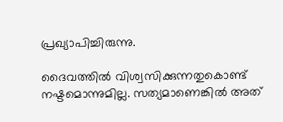പ്രഖ്യാപിച്ചിരുന്നു.

ദൈവത്തില്‍ വിശ്വസിക്കുന്നതുകൊണ്ട് നഷ്ടമൊന്നുമില്ല. സത്യമാണെങ്കില്‍ അത്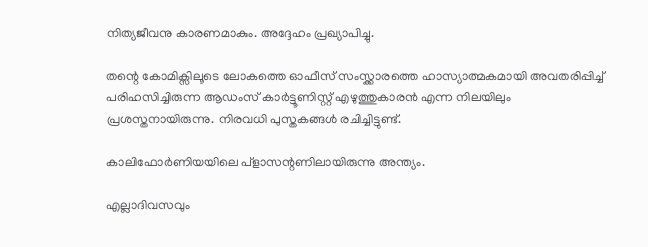നിത്യജീവനു കാരണമാകും. അദ്ദേഹം പ്രഖ്യാപിച്ചു.

തന്റെ കോമിക്സിലൂടെ ലോകത്തെ ഓഫീസ് സംസ്ക്കാരത്തെ ഹാസ്യാത്മകമായി അവതരിപ്പിച്ച് പരിഹസിച്ചിരുന്ന ആഡംസ് കാര്‍ട്ടൂണിസ്റ്റ് എഴുത്തുകാരന്‍ എന്ന നിലയിലും പ്രശസ്തനായിരുന്നു. നിരവധി പുസ്തകങ്ങള്‍ രചിച്ചിട്ടുണ്ട്.

കാലിഫോര്‍ണിയയിലെ പ്ളാസന്റണിലായിരുന്നു അന്ത്യം.

എല്ലാദിവസവും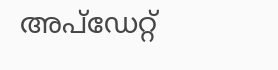അപ്ഡേറ്റ്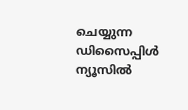ചെയ്യുന്ന ഡിസൈപ്പിൾ ന്യൂസിൽ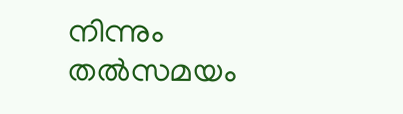നിന്നും തൽസമയം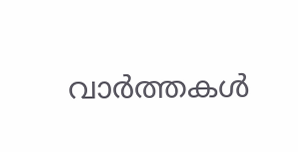വാർത്തകൾ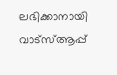ലഭിക്കാനായി വാട്സ്ആപ്പ്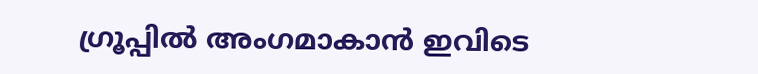ഗ്രൂപ്പിൽ അംഗമാകാൻ ഇവിടെ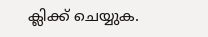ക്ലിക്ക് ചെയ്യുക.